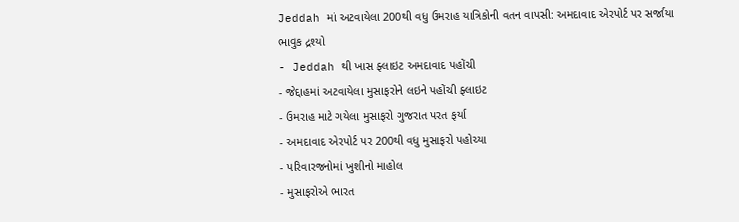Jeddah માં અટવાયેલા 200થી વધુ ઉમરાહ યાત્રિકોની વતન વાપસી: અમદાવાદ એરપોર્ટ પર સર્જાયા ભાવુક દ્રશ્યો
- Jeddah થી ખાસ ફ્લાઇટ અમદાવાદ પહોંચી
- જેદ્દાહમાં અટવાયેલા મુસાફરોને લઇને પહોંચી ફ્લાઇટ
- ઉમરાહ માટે ગયેલા મુસાફરો ગુજરાત પરત ફર્યા
- અમદાવાદ એરપોર્ટ પર 200થી વધુ મુસાફરો પહોચ્યા
- પરિવારજનોમાં ખુશીનો માહોલ
- મુસાફરોએ ભારત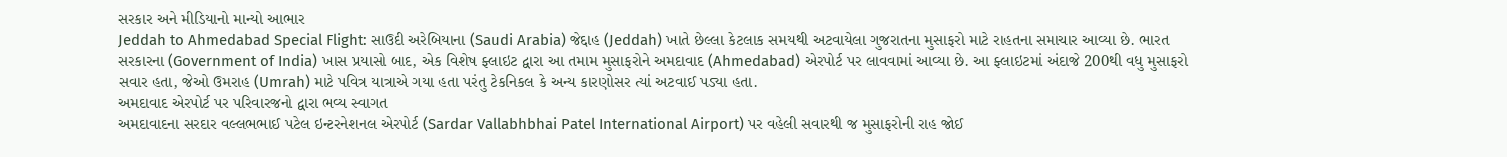સરકાર અને મીડિયાનો માન્યો આભાર
Jeddah to Ahmedabad Special Flight: સાઉદી અરેબિયાના (Saudi Arabia) જેદ્દાહ (Jeddah) ખાતે છેલ્લા કેટલાક સમયથી અટવાયેલા ગુજરાતના મુસાફરો માટે રાહતના સમાચાર આવ્યા છે. ભારત સરકારના (Government of India) ખાસ પ્રયાસો બાદ, એક વિશેષ ફ્લાઇટ દ્વારા આ તમામ મુસાફરોને અમદાવાદ (Ahmedabad) એરપોર્ટ પર લાવવામાં આવ્યા છે. આ ફ્લાઇટમાં અંદાજે 200થી વધુ મુસાફરો સવાર હતા, જેઓ ઉમરાહ (Umrah) માટે પવિત્ર યાત્રાએ ગયા હતા પરંતુ ટેકનિકલ કે અન્ય કારણોસર ત્યાં અટવાઈ પડ્યા હતા.
અમદાવાદ એરપોર્ટ પર પરિવારજનો દ્વારા ભવ્ય સ્વાગત
અમદાવાદના સરદાર વલ્લભભાઈ પટેલ ઇન્ટરનેશનલ એરપોર્ટ (Sardar Vallabhbhai Patel International Airport) પર વહેલી સવારથી જ મુસાફરોની રાહ જોઈ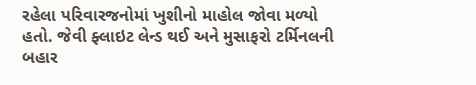રહેલા પરિવારજનોમાં ખુશીનો માહોલ જોવા મળ્યો હતો. જેવી ફ્લાઇટ લેન્ડ થઈ અને મુસાફરો ટર્મિનલની બહાર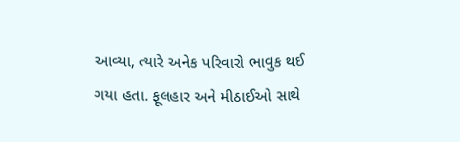આવ્યા, ત્યારે અનેક પરિવારો ભાવુક થઈ ગયા હતા. ફૂલહાર અને મીઠાઈઓ સાથે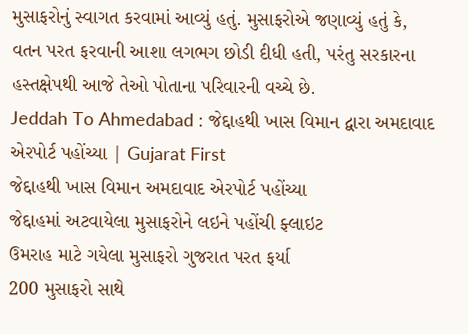મુસાફરોનું સ્વાગત કરવામાં આવ્યું હતું. મુસાફરોએ જણાવ્યું હતું કે, વતન પરત ફરવાની આશા લગભગ છોડી દીધી હતી, પરંતુ સરકારના હસ્તક્ષેપથી આજે તેઓ પોતાના પરિવારની વચ્ચે છે.
Jeddah To Ahmedabad : જેદ્દાહથી ખાસ વિમાન દ્વારા અમદાવાદ એરપોર્ટ પહોંચ્યા | Gujarat First
જેદ્દાહથી ખાસ વિમાન અમદાવાદ એરપોર્ટ પહોંચ્યા
જેદ્દાહમાં અટવાયેલા મુસાફરોને લઇને પહોંચી ફ્લાઇટ
ઉમરાહ માટે ગયેલા મુસાફરો ગુજરાત પરત ફર્યા
200 મુસાફરો સાથે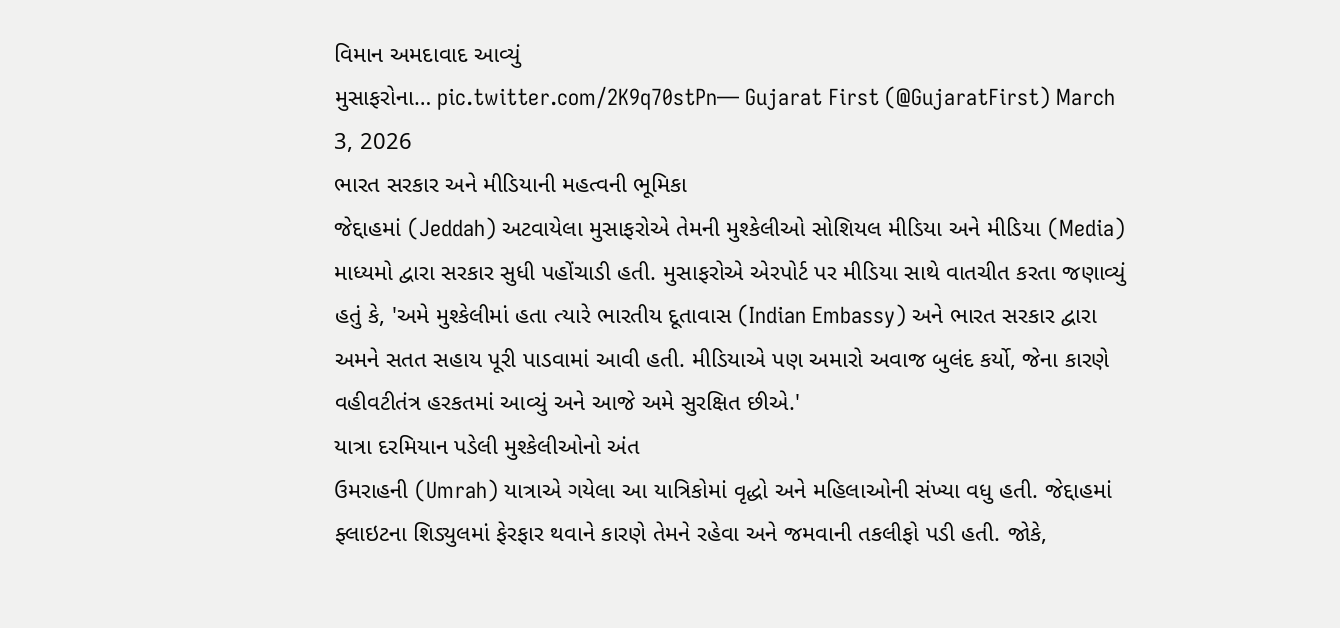વિમાન અમદાવાદ આવ્યું
મુસાફરોના… pic.twitter.com/2K9q70stPn— Gujarat First (@GujaratFirst) March 3, 2026
ભારત સરકાર અને મીડિયાની મહત્વની ભૂમિકા
જેદ્દાહમાં (Jeddah) અટવાયેલા મુસાફરોએ તેમની મુશ્કેલીઓ સોશિયલ મીડિયા અને મીડિયા (Media) માધ્યમો દ્વારા સરકાર સુધી પહોંચાડી હતી. મુસાફરોએ એરપોર્ટ પર મીડિયા સાથે વાતચીત કરતા જણાવ્યું હતું કે, 'અમે મુશ્કેલીમાં હતા ત્યારે ભારતીય દૂતાવાસ (Indian Embassy) અને ભારત સરકાર દ્વારા અમને સતત સહાય પૂરી પાડવામાં આવી હતી. મીડિયાએ પણ અમારો અવાજ બુલંદ કર્યો, જેના કારણે વહીવટીતંત્ર હરકતમાં આવ્યું અને આજે અમે સુરક્ષિત છીએ.'
યાત્રા દરમિયાન પડેલી મુશ્કેલીઓનો અંત
ઉમરાહની (Umrah) યાત્રાએ ગયેલા આ યાત્રિકોમાં વૃદ્ધો અને મહિલાઓની સંખ્યા વધુ હતી. જેદ્દાહમાં ફ્લાઇટના શિડ્યુલમાં ફેરફાર થવાને કારણે તેમને રહેવા અને જમવાની તકલીફો પડી હતી. જોકે,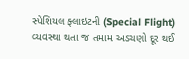સ્પેશિયલ ફ્લાઇટની (Special Flight) વ્યવસ્થા થતા જ તમામ અડચણો દૂર થઈ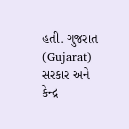હતી. ગુજરાત (Gujarat) સરકાર અને કેન્દ્ર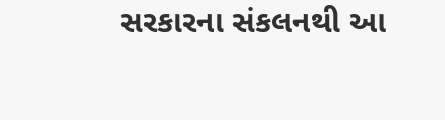સરકારના સંકલનથી આ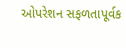ઓપરેશન સફળતાપૂર્વક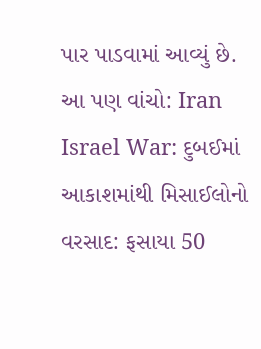પાર પાડવામાં આવ્યું છે.
આ પણ વાંચો: Iran Israel War: દુબઈમાં આકાશમાંથી મિસાઈલોનો વરસાદ: ફસાયા 50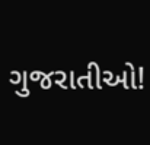ગુજરાતીઓ!